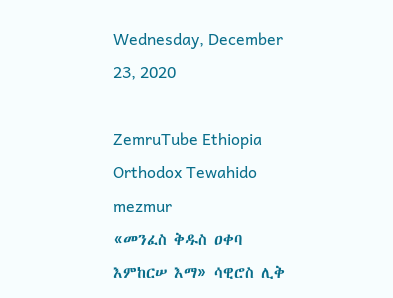Wednesday, December 23, 2020

ZemruTube Ethiopia Orthodox Tewahido mezmur
«መንፈስ ቅዱስ ዐቀባ እምከርሠ እማ» ሳዊሮስ ሊቅ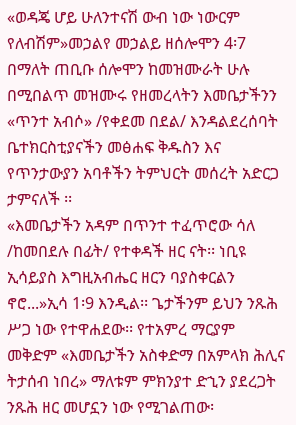«ወዳጄ ሆይ ሁለንተናሽ ውብ ነው ነውርም የለብሽም»መኃልየ መኃልይ ዘሰሎሞን 4፡7 በማለት ጠቢቡ ሰሎሞን ከመዝሙራት ሁሉ በሚበልጥ መዝሙሩ የዘመረላትን እመቤታችንን «ጥንተ አብሶ» /የቀደመ በደል/ እንዳልደረሰባት ቤተክርስቲያናችን መፅሐፍ ቅዱስን እና የጥንታውያን አባቶችን ትምህርት መሰረት አድርጋ ታምናለች ፡፡
«እመቤታችን አዳም በጥንተ ተፈጥሮው ሳለ /ከመበደሉ በፊት/ የተቀዳች ዘር ናት፡፡ ነቢዩ ኢሳይያስ እግዚአብሔር ዘርን ባያስቀርልን ኖሮ...»ኢሳ 1፡9 እንዲል፡፡ ጌታችንም ይህን ንጹሕ ሥጋ ነው የተዋሐደው፡፡ የተአምረ ማርያም መቅድም «እመቤታችን አስቀድማ በአምላክ ሕሊና ትታሰብ ነበረ» ማለቱም ምክንያተ ድኂን ያደረጋት ንጹሕ ዘር መሆኗን ነው የሚገልጠው፡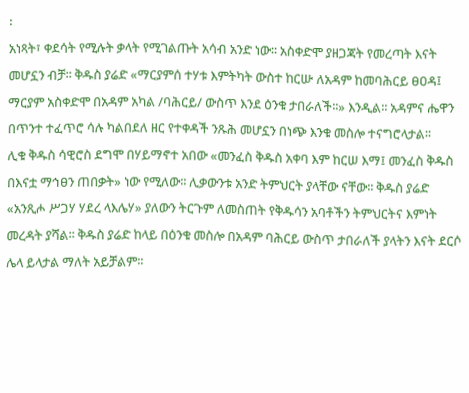፡
አነጻት፣ ቀደሳት የሚሉት ቃላት የሚገልጡት አሳብ አንድ ነው፡፡ አስቀድሞ ያዘጋጃት የመረጣት እናት መሆኗን ብቻ፡፡ ቅዱስ ያሬድ «ማርያምሰ ተሃቱ እምትካት ውስተ ከርሡ ለአዳም ከመባሕርይ ፀዐዳ፤ ማርያም አስቀድሞ በአዳም አካል /ባሕርይ/ ውስጥ እንደ ዕንቁ ታበራለች፡፡» እንዲል፡፡ አዳምና ሔዋን በጥንተ ተፈጥሮ ሳሉ ካልበደለ ዘር የተቀዳች ንጹሕ መሆኗን በነጭ እንቁ መስሎ ተናግሮላታል፡፡
ሊቁ ቅዱስ ሳዊሮስ ደግሞ በሃይማኖተ አበው «መንፈስ ቅዱስ አቀባ እም ከርሠ እማ፤ መንፈስ ቅዱስ በእናቷ ማኅፀን ጠበቃት» ነው የሚለው፡፡ ሊቃውንቱ አንድ ትምህርት ያላቸው ናቸው፡፡ ቅዱስ ያሬድ «አንጺሖ ሥጋሃ ሃደረ ላእሌሃ» ያለውን ትርጉም ለመስጠት የቅዱሳን አባቶችን ትምህርትና እምነት መረዳት ያሻል፡፡ ቅዱስ ያሬድ ከላይ በዕንቁ መስሎ በአዳም ባሕርይ ውስጥ ታበራለች ያላትን እናት ደርሶ ሌላ ይላታል ማለት አይቻልም፡፡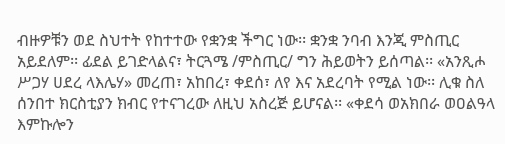ብዙዎቹን ወደ ስህተት የከተተው የቋንቋ ችግር ነው፡፡ ቋንቋ ንባብ እንጂ ምስጢር አይደለም፡፡ ፊደል ይገድላልና፣ ትርጓሜ /ምስጢር/ ግን ሕይወትን ይሰጣል፡፡ «አንጺሖ ሥጋሃ ሀደረ ላእሌሃ» መረጠ፣ አከበረ፣ ቀደሰ፣ ለየ እና አደረባት የሚል ነው፡፡ ሊቁ ስለ ሰንበተ ክርስቲያን ክብር የተናገረው ለዚህ አስረጅ ይሆናል፡፡ «ቀደሳ ወአክበራ ወዐልዓላ እምኩሎን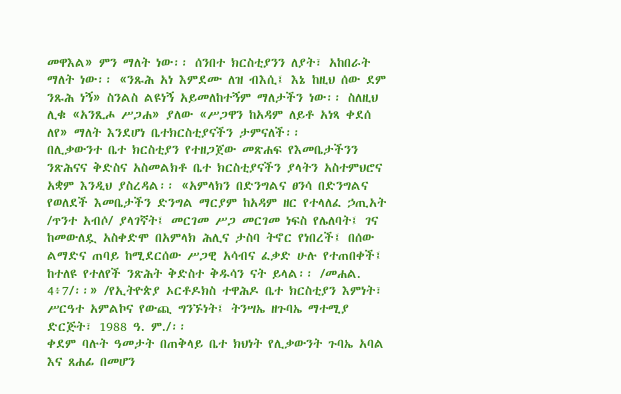መዋእል» ምን ማለት ነው፡፡ ሰንበተ ክርስቲያንን ለያት፣ አከበራት ማለት ነው፡፡ «ንጹሕ አነ እምደሙ ለዝ ብእሲ፤ እኔ ከዚህ ሰው ደም ንጹሕ ነኝ» ስንልስ ልዩነኝ አይመለከተኝም ማለታችን ነው፡፡ ስለዚህ ሊቁ «አንጺሖ ሥጋሐ» ያለው «ሥጋዋን ከአዳም ለይቶ አነጻ ቀደሰ ለየ» ማለት እንደሆነ ቤተክርስቲያናችን ታምናለች፡፡
በሊቃውንተ ቤተ ክርስቲያን የተዘጋጀው መጽሐፍ የእመቤታችንን ንጽሕናና ቅድስና አስመልክቶ ቤተ ክርስቲያናችን ያላትን አስተምህሮና አቋም እንዲህ ያስረዳል፡፡ «አምላክን በድንግልና ፀንሳ በድንግልና የወለደች እመቤታችን ድንግል ማርያም ከአዳም ዘር የተላለፈ ኃጢአት /ጥንተ አብሶ/ ያላገኛት፤ መርገመ ሥጋ መርገመ ነፍስ የሌለባት፤ ገና ከመውለዷ አስቀድሞ በአምላክ ሕሊና ታስባ ትኖር የነበረች፤ በሰው ልማድና ጠባይ ከሚደርሰው ሥጋዊ አሳብና ፈቃድ ሁሉ የተጠበቀች፤ ከተለዩ የተለየች ንጽሕት ቅድስተ ቅዱሳን ናት ይላል፡፡ /መሐል. 4፥7/፡፡» /የኢትዮጵያ ኦርቶዶክስ ተዋሕዶ ቤተ ክርስቲያን እምነት፣ ሥርዓተ አምልኮና የውጪ ግንኙነት፤ ትንሣኤ ዘጉባኤ ማተሚያ ድርጅት፣ 1988 ዓ. ም./፡፡
ቀደም ባሉት ዓመታት በጠቅላይ ቤተ ክህነት የሊቃውንት ጉባኤ አባል እና ጸሐፊ በመሆን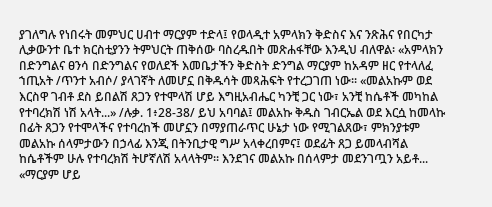ያገለግሉ የነበሩት መምህር ሀብተ ማርያም ተድላ፤ የወላዲተ አምላክን ቅድስና እና ንጽሕና የበርካታ ሊቃውንተ ቤተ ክርስቲያንን ትምህርት ጠቅሰው ባስረዱበት መጽሐፋቸው እንዲህ ብለዋል፡ «አምላክን በድንግልና ፀንሳ በድንግልና የወለደች እመቤታችን ቅድስት ድንግል ማርያም ከአዳም ዘር የተላለፈ ኀጢአት /ጥንተ አብሶ/ ያላገኛት ለመሆኗ በቅዱሳት መጻሕፍት የተረጋገጠ ነው፡፡ «መልአኩም ወደ እርስዋ ገብቶ ደስ ይበልሽ ጸጋን የተሞላሽ ሆይ እግዚአብሔር ካንቺ ጋር ነው፣ አንቺ ከሴቶች መካከል የተባረክሽ ነሽ አላት...» /ሉቃ. 1፥28-38/ ይህ አባባል፤ መልአኩ ቅዱስ ገብርኤል ወደ እርሷ ከመላኩ በፊት ጸጋን የተሞላችና የተባረከች መሆኗን በማያጠራጥር ሁኔታ ነው የሚገልጸው፣ ምክንያቱም መልአኩ ሰላምታውን በኃላፊ እንጂ በትንቢታዊ ግሥ አላቀረበምና፤ ወደፊት ጸጋ ይመላብሻል ከሴቶችም ሁሉ የተባረክሽ ትሆኛለሽ አላላትም፡፡ እንደገና መልአኩ በሰላምታ መደንገጧን አይቶ... «ማርያም ሆይ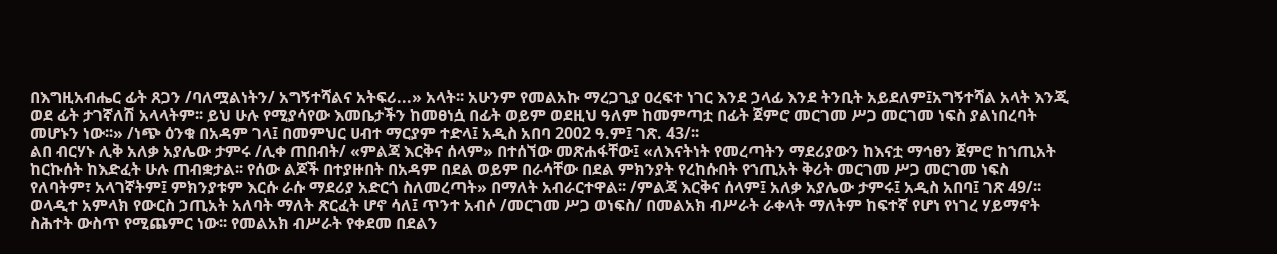በእግዚአብሔር ፊት ጸጋን /ባለሟልነትን/ አግኝተሻልና አትፍሪ...» አላት፡፡ አሁንም የመልአኩ ማረጋጊያ ዐረፍተ ነገር እንደ ኃላፊ እንደ ትንቢት አይደለም፤አግኝተሻል አላት እንጂ ወደ ፊት ታገኛለሽ አላላትም፡፡ ይህ ሁሉ የሚያሳየው እመቤታችን ከመፀነሷ በፊት ወይም ወደዚህ ዓለም ከመምጣቷ በፊት ጀምሮ መርገመ ሥጋ መርገመ ነፍስ ያልነበረባት መሆኑን ነው፡፡» /ነጭ ዕንቁ በአዳም ገላ፤ በመምህር ሀብተ ማርያም ተድላ፤ አዲስ አበባ 2002 ዓ.ም፤ ገጽ. 43/፡፡
ልበ ብርሃኑ ሊቅ አለቃ አያሌው ታምሩ /ሊቀ ጠበብት/ «ምልጃ እርቅና ሰላም» በተሰኘው መጽሐፋቸው፤ «ለእናትነት የመረጣትን ማደሪያውን ከእናቷ ማኅፀን ጀምሮ ከኀጢአት ከርኩሰት ከእድፈት ሁሉ ጠብቋታል፡፡ የሰው ልጆች በተያዙበት በአዳም በደል ወይም በራሳቸው በደል ምክንያት የረከሱበት የኀጢአት ቅሪት መርገመ ሥጋ መርገመ ነፍስ የለባትም፣ አላገኛትም፤ ምክንያቱም እርሱ ራሱ ማደሪያ አድርጎ ስለመረጣት» በማለት አብራርተዋል፡፡ /ምልጃ እርቅና ሰላም፤ አለቃ አያሌው ታምሩ፤ አዲስ አበባ፤ ገጽ 49/፡፡
ወላዲተ አምላክ የውርስ ኃጢአት አለባት ማለት ጽርፈት ሆኖ ሳለ፤ ጥንተ አብሶ /መርገመ ሥጋ ወነፍስ/ በመልአክ ብሥራት ራቀላት ማለትም ከፍተኛ የሆነ የነገረ ሃይማኖት ስሕተት ውስጥ የሚጨምር ነው፡፡ የመልአክ ብሥራት የቀደመ በደልን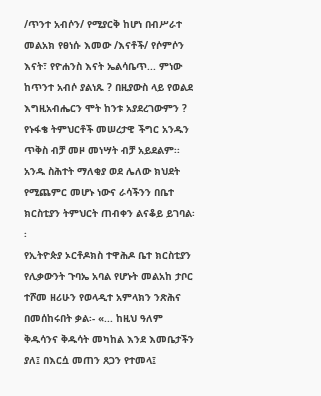/ጥንተ አብሶን/ የሚያርቅ ከሆነ በብሥራተ መልአክ የፀነሱ እመው /እናቶች/ የሶምሶን እናት፣ የዮሐንስ እናት ኤልሳቤጥ... ምነው ከጥንተ አብሶ ያልነጹ ? በዚያውስ ላይ የወልደ እግዚአብሔርን ሞት ከንቱ አያደረገውምን ? የኑፋቄ ትምህርቶች መሠረታዊ ችግር አንዱን ጥቅስ ብቻ መዞ መነሣት ብቻ አይደልም፡፡ አንዱ ስሕተት ማለቂያ ወደ ሌለው ክህደት የሚጨምር መሆኑ ነውና ራሳችንን በቤተ ክርስቲያን ትምህርት ጠብቀን ልናቆይ ይገባል፡፡
የኢትዮጵያ ኦርቶዶክስ ተዋሕዶ ቤተ ክርስቲያን የሊቃውንት ጉባኤ አባል የሆኑት መልአከ ታቦር ተሾመ ዘሪሁን የወላዲተ አምላክን ንጽሕና በመሰከሩበት ቃል፡- «... ከዚህ ዓለም ቅዱሳንና ቅዱሳት መካከል እንደ እመቤታችን ያለ፤ በእርሷ መጠን ጸጋን የተመላ፤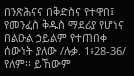በንጽሕናና በቅድስና የተዋበ፤ የመንፈስ ቅዱስ ማደሪያ የሆነና በልዑል ኃይልም የተጠበቀ ሰውነት ያለው /ሉቃ. 1፥28-36/ የለም፡፡ ይኸውም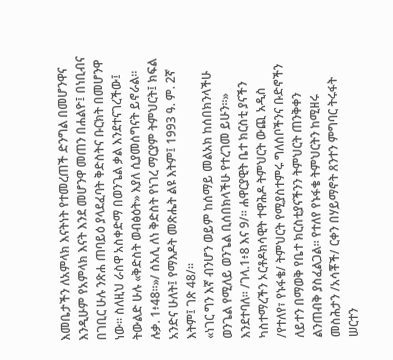እመቤታችን ለአምላክ እናትነት የተመረጠች ድንግል በመሆንዋና እንዲሁም የአምላክ እናት እንደ መሆንዋ መጠን በሐልዮ፤ በነቢብና በገቢር ሁሉ ንጽሐ ጠባይዕ ያላደፈባት ቅድስትና ቡርክት በመሆንዋ ነው፡፡ ስለዚህ ራስዋ አስቀድማ በወንጌል ቃል እንደተናገረችው፤ ትውልድ ሁሉ «ቅድስት ወብፅዕት» እያለ ሲያመሰግናት ይኖራል፡፡ ሉቃ. 1፥48፡፡»/ ሰአሊ ለነ ቅድስት የነገረ ማርያም ትምህርት፤ ክፍል አንድና ሁለት፤ የማእዶት መጽሔት ልዩ እትም፤ 1993 ዓ. ም. 2ኛ እትም፤ ገጽ 48/፡፡
«ነገር ግን እኛ ብንሆን ወይም ከሰማይ መልአክ ከሰበክንላችሁ ወንጌል የሚለይ ወንጌል ቢሰበክላችሁ የተረገመ ይሁን፡፡» እንደተባለ፡፡ /ገላ.1፥8 እና 9/፡፡ ሐዋርያዊት ቤተ ክርስቲ ያናችን ካስተማረችን ኦርቶዶክሳዊት ተዋሕዶ ትምህርት ውጪ አዲስ /የተለየ፣ የኑፋቄ/ ትምህርት የሚያስተምሩ ግለሰቦችንና ቡድኖችን ለይተን በማወቅ የቤተ ክርስቲያናችንን ትምህርት ጠንቅቀን ልንጠብቅ ያስፈልጋል፡፡ የተለየ የኑፋቄ ትምህርትን ከሚዘሩ መስሕታን /አሳቾች/ ርቀን በሃይማኖት ጸንተን ምግባር ትሩፋት ሠርተን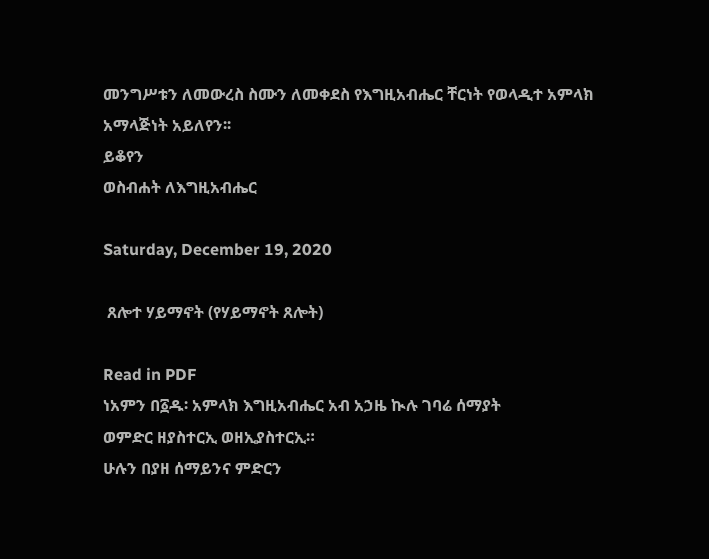መንግሥቱን ለመውረስ ስሙን ለመቀደስ የእግዚአብሔር ቸርነት የወላዲተ አምላክ አማላጅነት አይለየን፡፡
ይቆየን
ወስብሐት ለእግዚአብሔር

Saturday, December 19, 2020

 ጸሎተ ሃይማኖት (የሃይማኖት ጸሎት)

Read in PDF
ነአምን በ፩ዱ፡ አምላክ እግዚአብሔር አብ አኃዜ ኲሉ ገባሬ ሰማያት
ወምድር ዘያስተርኢ ወዘኢያስተርኢ።
ሁሉን በያዘ ሰማይንና ምድርን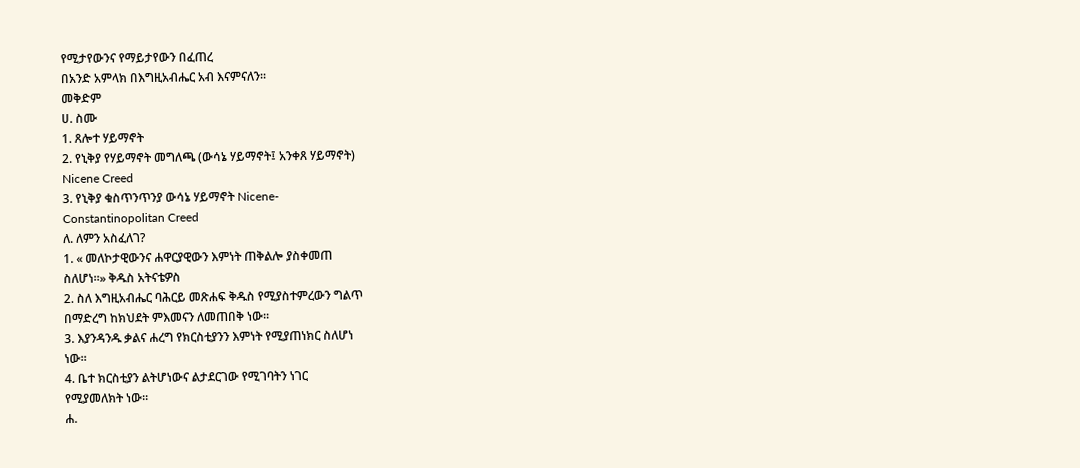የሚታየውንና የማይታየውን በፈጠረ
በአንድ አምላክ በእግዚአብሔር አብ እናምናለን።
መቅድም
ሀ. ስሙ
1. ጸሎተ ሃይማኖት
2. የኒቅያ የሃይማኖት መግለጫ (ውሳኔ ሃይማኖት፤ አንቀጸ ሃይማኖት)
Nicene Creed
3. የኒቅያ ቁስጥንጥንያ ውሳኔ ሃይማኖት Nicene-
Constantinopolitan Creed
ለ. ለምን አስፈለገ?
1. « መለኮታዊውንና ሐዋርያዊውን እምነት ጠቅልሎ ያስቀመጠ
ስለሆነ።» ቅዱስ አትናቴዎስ
2. ስለ እግዚአብሔር ባሕርይ መጽሐፍ ቅዱስ የሚያስተምረውን ግልጥ
በማድረግ ከክህደት ምእመናን ለመጠበቅ ነው።
3. እያንዳንዱ ቃልና ሐረግ የክርስቲያንን እምነት የሚያጠነክር ስለሆነ
ነው።
4. ቤተ ክርስቲያን ልትሆነውና ልታደርገው የሚገባትን ነገር
የሚያመለክት ነው።
ሐ.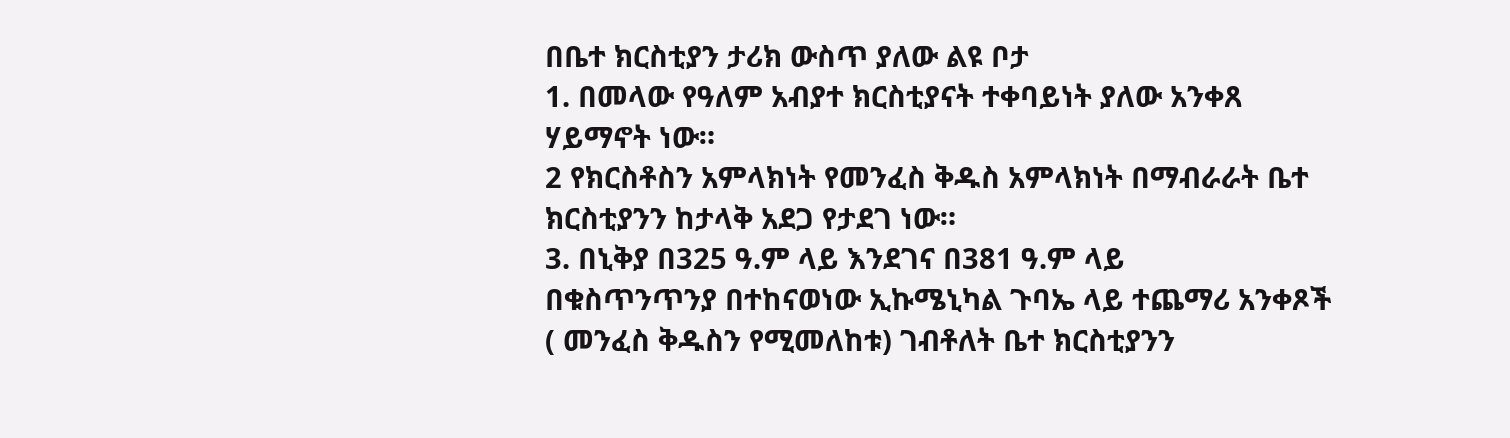በቤተ ክርስቲያን ታሪክ ውስጥ ያለው ልዩ ቦታ
1. በመላው የዓለም አብያተ ክርስቲያናት ተቀባይነት ያለው አንቀጸ
ሃይማኖት ነው።
2 የክርስቶስን አምላክነት የመንፈስ ቅዱስ አምላክነት በማብራራት ቤተ
ክርስቲያንን ከታላቅ አደጋ የታደገ ነው።
3. በኒቅያ በ325 ዓ.ም ላይ እንደገና በ381 ዓ.ም ላይ
በቁስጥንጥንያ በተከናወነው ኢኩሜኒካል ጉባኤ ላይ ተጨማሪ አንቀጾች
( መንፈስ ቅዱስን የሚመለከቱ) ገብቶለት ቤተ ክርስቲያንን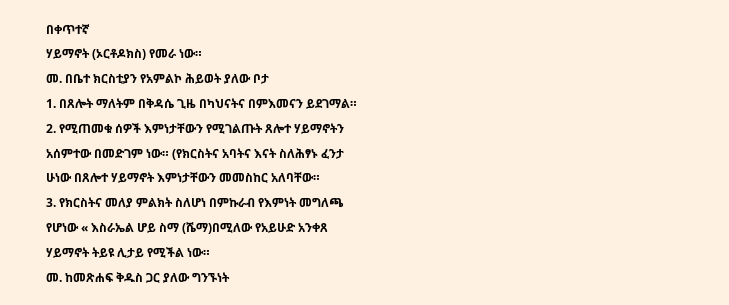በቀጥተኛ
ሃይማኖት (ኦርቶዶክስ) የመራ ነው።
መ. በቤተ ክርስቲያን የአምልኮ ሕይወት ያለው ቦታ
1. በጸሎት ማለትም በቅዳሴ ጊዜ በካህናትና በምእመናን ይደገማል።
2. የሚጠመቁ ሰዎች እምነታቸውን የሚገልጡት ጸሎተ ሃይማኖትን
አሰምተው በመድገም ነው። (የክርስትና አባትና እናት ስለሕፃኑ ፈንታ
ሁነው በጸሎተ ሃይማኖት እምነታቸውን መመስከር አለባቸው።
3. የክርስትና መለያ ምልክት ስለሆነ በምኩራብ የእምነት መግለጫ
የሆነው « እስራኤል ሆይ ስማ (ሼማ)በሚለው የአይሁድ አንቀጸ
ሃይማኖት ትይዩ ሊታይ የሚችል ነው።
መ. ከመጽሐፍ ቅዱስ ጋር ያለው ግንኙነት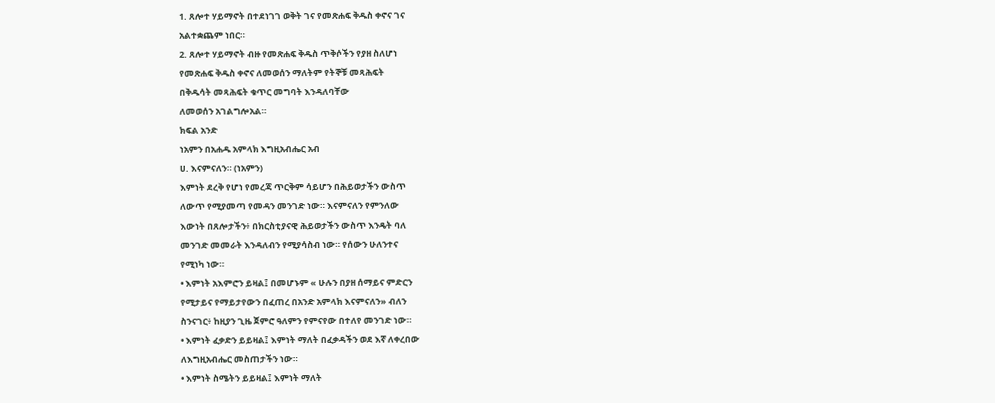1. ጸሎተ ሃይማኖት በተደነገገ ወቅት ገና የመጽሐፍ ቅዱስ ቀኖና ገና
አልተቋጨም ነበር።
2. ጸሎተ ሃይማኖት ብዙ የመጽሐፍ ቅዱስ ጥቅሶችን የያዘ ስለሆነ
የመጽሐፍ ቅዱስ ቀኖና ለመወሰን ማለትም የትኞቹ መጻሕፍት
በቅዱሳት መጻሕፍት ቁጥር መግባት እንዳለባቸው
ለመወሰን አገልግሎአል።
ክፍል አንድ
ነአምን በአሐዱ አምላክ እግዚአብሔር አብ
ሀ. እናምናለን። (ነአምን)
እምነት ደረቅ የሆነ የመረጃ ጥርቅም ሳይሆን በሕይወታችን ውስጥ
ለውጥ የሚያመጣ የመዳን መንገድ ነው። እናምናለን የምንለው
እውነት በጸሎታችን፥ በክርስቲያናዊ ሕይወታችን ውስጥ እንዴት ባለ
መንገድ መመራት እንዳለብን የሚያሳስብ ነው። የሰውን ሁለንተና
የሚነካ ነው።
• እምነት አእምሮን ይዛል፤ በመሆኑም « ሁሉን በያዘ ሰማይና ምድርን
የሚታይና የማይታየውን በፈጠረ በአንድ አምላክ እናምናለን» ብለን
ስንናገር፥ ከዚያን ጊዜ ጀምሮ ዓለምን የምናየው በተለየ መንገድ ነው።
• እምነት ፈቃድን ይይዛል፤ እምነት ማለት በፈቃዳችን ወደ እኛ ለቀረበው
ለእግዚአብሔር መስጠታችን ነው።
• እምነት ስሜትን ይይዛል፤ እምነት ማለት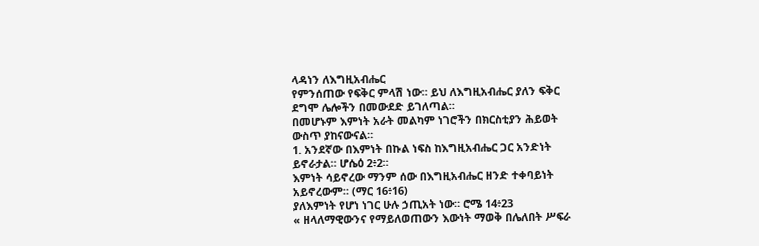ላዳነን ለእግዚአብሔር
የምንሰጠው የፍቅር ምላሽ ነው። ይህ ለእግዚአብሔር ያለን ፍቅር
ደግሞ ሌሎችን በመውደድ ይገለጣል።
በመሆኑም እምነት አራት መልካም ነገሮችን በክርስቲያን ሕይወት
ውስጥ ያከናውናል።
1. አንደኛው በእምነት በኩል ነፍስ ከእግዚአብሔር ጋር አንድነት
ይኖራታል። ሆሴዕ 2፥2።
እምነት ሳይኖረው ማንም ሰው በእግዚአብሔር ዘንድ ተቀባይነት
አይኖረውም። (ማር 16፥16)
ያለእምነት የሆነ ነገር ሁሉ ኃጢአት ነው። ሮሜ 14፥23
« ዘላለማዊውንና የማይለወጠውን እውነት ማወቅ በሌለበት ሥፍራ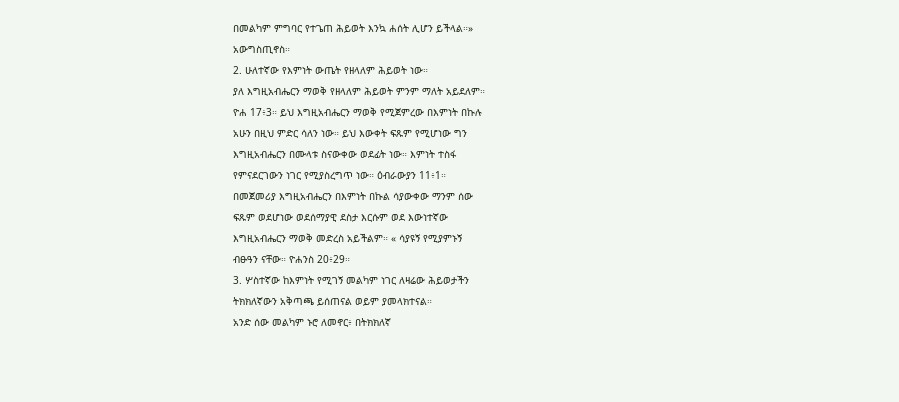በመልካም ምግባር የተጌጠ ሕይወት እንኳ ሐሰት ሊሆን ይችላል።»
አውግስጢኖስ።
2. ሁለተኛው የእምነት ውጤት የዘላለም ሕይወት ነው።
ያለ እግዚአብሔርን ማወቅ የዘላለም ሕይወት ምንም ማለት አይደለም።
ዮሐ 17፥3። ይህ እግዚአብሔርን ማወቅ የሚጀምረው በእምነት በኩሉ
አሁን በዚህ ምድር ሳለን ነው። ይህ እውቀት ፍጹም የሚሆነው ግን
እግዚአብሔርን በሙላቱ ስናውቀው ወደፊት ነው። እምነት ተስፋ
የምናደርገውን ነገር የሚያስረግጥ ነው። ዕብራውያን 11፥1።
በመጀመሪያ እግዚአብሔርን በእምነት በኩል ሳያውቀው ማንም ሰው
ፍጹም ወደሆነው ወደሰማያዊ ደስታ እርሱም ወደ እውነተኛው
እግዚአብሔርን ማወቅ መድረስ አይችልም። « ሳያዩኝ የሚያምኑኝ
ብፁዓን ናቸው። ዮሐንስ 20፥29።
3. ሦስተኛው ከእምነት የሚገኝ መልካም ነገር ለዛሬው ሕይወታችን
ትክክለኛውን አቅጣጫ ይሰጠናል ወይም ያመላክተናል።
አንድ ሰው መልካም ኑሮ ለመኖር፥ በትክክለኛ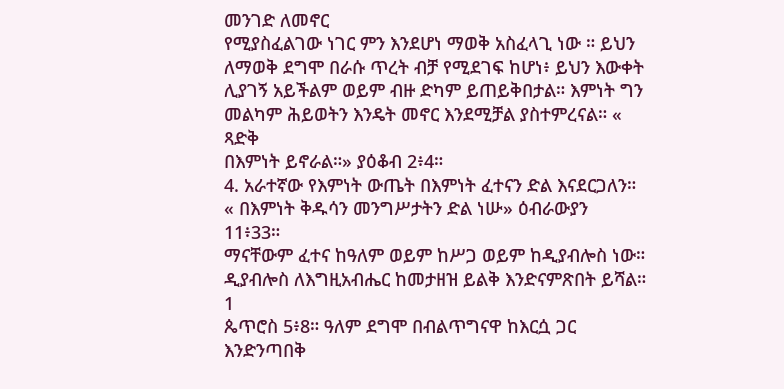መንገድ ለመኖር
የሚያስፈልገው ነገር ምን እንደሆነ ማወቅ አስፈላጊ ነው ። ይህን
ለማወቅ ደግሞ በራሱ ጥረት ብቻ የሚደገፍ ከሆነ፥ ይህን እውቀት
ሊያገኝ አይችልም ወይም ብዙ ድካም ይጠይቅበታል። እምነት ግን
መልካም ሕይወትን እንዴት መኖር እንደሚቻል ያስተምረናል። « ጻድቅ
በእምነት ይኖራል።» ያዕቆብ 2፥4።
4. አራተኛው የእምነት ውጤት በእምነት ፈተናን ድል እናደርጋለን።
« በእምነት ቅዱሳን መንግሥታትን ድል ነሡ» ዕብራውያን 11፥33።
ማናቸውም ፈተና ከዓለም ወይም ከሥጋ ወይም ከዲያብሎስ ነው።
ዲያብሎስ ለእግዚአብሔር ከመታዘዝ ይልቅ እንድናምጽበት ይሻል። 1
ጴጥሮስ 5፥8። ዓለም ደግሞ በብልጥግናዋ ከእርሷ ጋር እንድንጣበቅ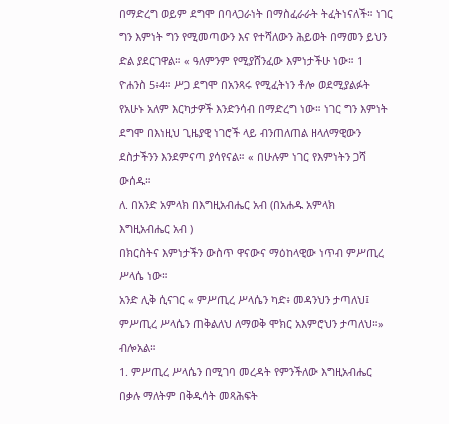በማድረግ ወይም ደግሞ በባላጋራነት በማስፈራራት ትፈትነናለች። ነገር
ግን እምነት ግን የሚመጣውን እና የተሻለውን ሕይወት በማመን ይህን
ድል ያደርገዋል። « ዓለምንም የሚያሸንፈው እምነታችሁ ነው። 1
ዮሐንስ 5፥4። ሥጋ ደግሞ በአንጻሩ የሚፈትነን ቶሎ ወደሚያልፉት
የአሁኑ አለም እርካታዎች እንድንሳብ በማድረግ ነው። ነገር ግን እምነት
ደግሞ በእነዚህ ጊዜያዊ ነገሮች ላይ ብንጠለጠል ዘላለማዊውን
ደስታችንን እንደምናጣ ያሳየናል። « በሁሉም ነገር የእምነትን ጋሻ
ውሰዱ።
ለ. በአንድ አምላክ በእግዚአብሔር አብ (በአሐዱ አምላክ
እግዚአብሔር አብ )
በክርስትና እምነታችን ውስጥ ዋናውና ማዕከላዊው ነጥብ ምሥጢረ
ሥላሴ ነው።
አንድ ሊቅ ሲናገር « ምሥጢረ ሥላሴን ካድ፥ መዳንህን ታጣለህ፤
ምሥጢረ ሥላሴን ጠቅልለህ ለማወቅ ሞክር አእምሮህን ታጣለህ።»
ብሎአል።
1. ምሥጢረ ሥላሴን በሚገባ መረዳት የምንችለው እግዚአብሔር
በቃሉ ማለትም በቅዱሳት መጻሕፍት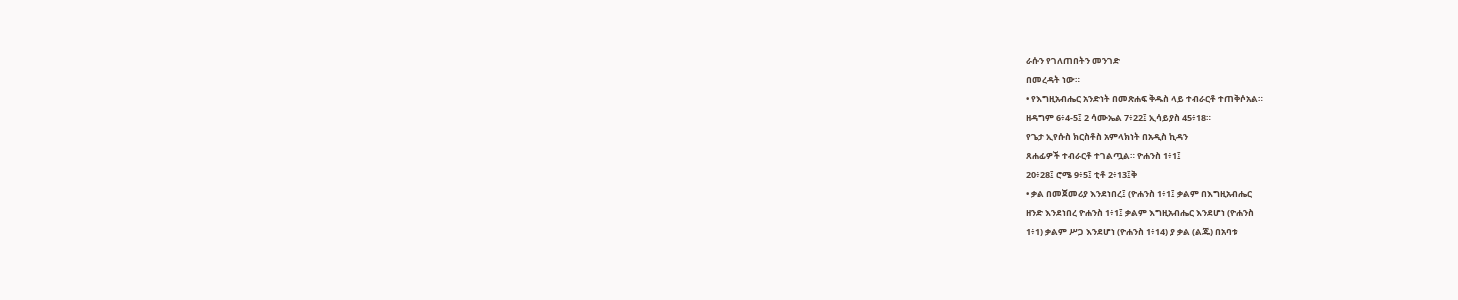ራሱን የገለጠበትን መንገድ
በመረዳት ነው።
• የእግዚአብሔር አንድነት በመጽሐፍ ቅዱስ ላይ ተብራርቶ ተጠቅሶአል።
ዘዳግም 6፥4-5፤ 2 ሳሙኤል 7፥22፤ ኢሳይያስ 45፥18።
የጌታ ኢየሱስ ክርስቶስ አምላክነት በአዲስ ኪዳን
ጸሐፊዎች ተብራርቶ ተገልጧል። ዮሐንስ 1፥1፤
20፥28፤ ሮሜ 9፥5፤ ቲቶ 2፥13፤ቅ
• ቃል በመጀመሪያ እንደነበረ፤ (ዮሐንስ 1፥1፤ ቃልም በእግዚአብሔር
ዘንድ እንደነበረ ዮሐንስ 1፥1፤ ቃልም እግዚአብሔር እንደሆነ (ዮሐንስ
1፥1) ቃልም ሥጋ እንደሆነ (ዮሐንስ 1፥14) ያ ቃል (ልጁ) በአባቱ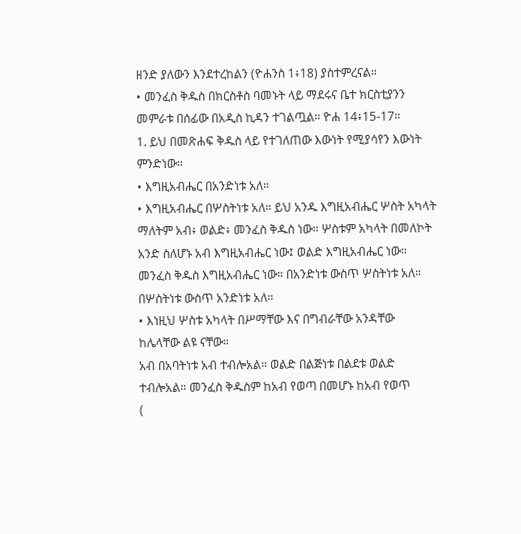ዘንድ ያለውን እንደተረከልን (ዮሐንስ 1፥18) ያስተምረናል።
• መንፈስ ቅዱስ በክርስቶስ ባመኑት ላይ ማደሩና ቤተ ክርስቲያንን
መምራቱ በሰፊው በአዲስ ኪዳን ተገልጧል። ዮሐ 14፥15-17።
1. ይህ በመጽሐፍ ቅዱስ ላይ የተገለጠው እውነት የሚያሳየን እውነት
ምንድነው።
• እግዚአብሔር በአንድነቱ አለ።
• እግዚአብሔር በሦስትነቱ አለ። ይህ አንዱ እግዚአብሔር ሦስት አካላት
ማለትም አብ፥ ወልድ፥ መንፈስ ቅዱስ ነው። ሦስቱም አካላት በመለኮት
አንድ ስለሆኑ አብ እግዚአብሔር ነው፤ ወልድ እግዚአብሔር ነው።
መንፈስ ቅዱስ እግዚአብሔር ነው። በአንድነቱ ውስጥ ሦስትነቱ አለ።
በሦስትነቱ ውስጥ አንድነቱ አለ።
• እነዚህ ሦስቱ አካላት በሥማቸው እና በግብራቸው አንዳቸው
ከሌላቸው ልዩ ናቸው።
አብ በአባትነቱ አብ ተብሎአል። ወልድ በልጅነቱ በልደቱ ወልድ
ተብሎአል። መንፈስ ቅዱስም ከአብ የወጣ በመሆኑ ከአብ የወጥ
(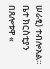ሠራፂ) ተብሎአል።
ቤተ ክርስቲያን በጸሎቱዋ «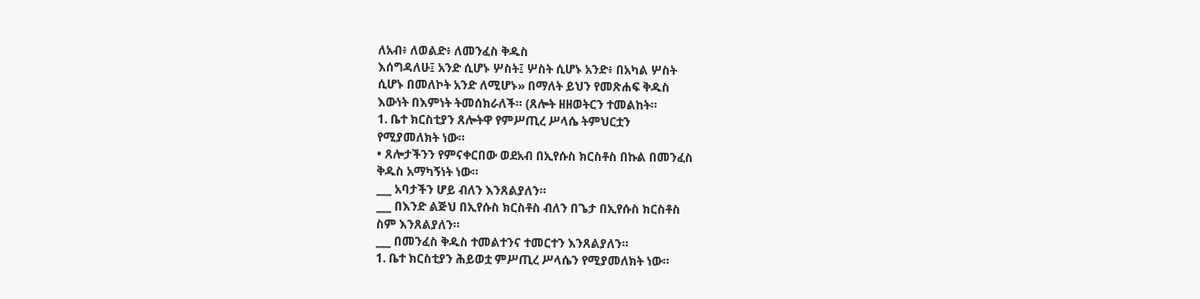ለአብ፥ ለወልድ፥ ለመንፈስ ቅዱስ
እሰግዳለሁ፤ አንድ ሲሆኑ ሦስት፤ ሦስት ሲሆኑ አንድ፥ በአካል ሦስት
ሲሆኑ በመለኮት አንድ ለሚሆኑ» በማለት ይህን የመጽሐፍ ቅዱስ
እውነት በእምነት ትመሰክራለች። (ጸሎት ዘዘወትርን ተመልከት።
1. ቤተ ክርስቲያን ጸሎትዋ የምሥጢረ ሥላሴ ትምህርቷን
የሚያመለክት ነው።
• ጸሎታችንን የምናቀርበው ወደአብ በኢየሱስ ክርስቶስ በኩል በመንፈስ
ቅዱስ አማካኝነት ነው።
___ አባታችን ሆይ ብለን እንጸልያለን።
___ በእንድ ልጅህ በኢየሱስ ክርስቶስ ብለን በጌታ በኢየሱስ ክርስቶስ
ስም እንጸልያለን።
___ በመንፈስ ቅዱስ ተመልተንና ተመርተን እንጸልያለን።
1. ቤተ ክርስቲያን ሕይወቷ ምሥጢረ ሥላሴን የሚያመለክት ነው።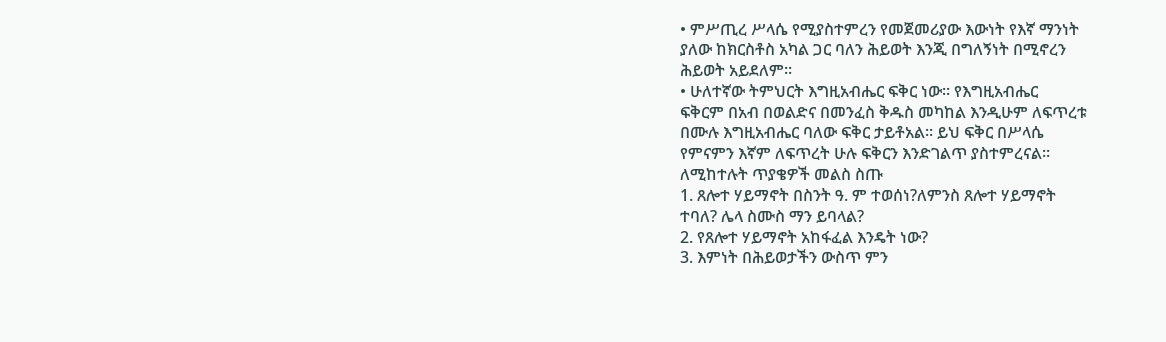• ምሥጢረ ሥላሴ የሚያስተምረን የመጀመሪያው እውነት የእኛ ማንነት
ያለው ከክርስቶስ አካል ጋር ባለን ሕይወት እንጂ በግለኝነት በሚኖረን
ሕይወት አይደለም።
• ሁለተኛው ትምህርት እግዚአብሔር ፍቅር ነው። የእግዚአብሔር
ፍቅርም በአብ በወልድና በመንፈስ ቅዱስ መካከል እንዲሁም ለፍጥረቱ
በሙሉ እግዚአብሔር ባለው ፍቅር ታይቶአል። ይህ ፍቅር በሥላሴ
የምናምን እኛም ለፍጥረት ሁሉ ፍቅርን እንድገልጥ ያስተምረናል።
ለሚከተሉት ጥያቄዎች መልስ ስጡ
1. ጸሎተ ሃይማኖት በስንት ዓ. ም ተወሰነ?ለምንስ ጸሎተ ሃይማኖት
ተባለ? ሌላ ስሙስ ማን ይባላል?
2. የጸሎተ ሃይማኖት አከፋፈል እንዴት ነው?
3. እምነት በሕይወታችን ውስጥ ምን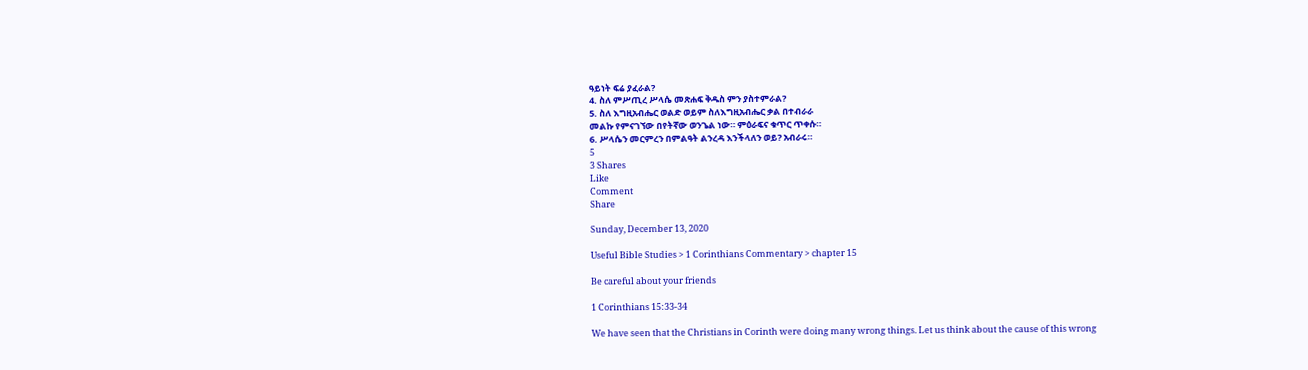ዓይነት ፍሬ ያፈራል?
4. ስለ ምሥጢረ ሥላሴ መጽሐፍ ቅዱስ ምን ያስተምራል?
5. ስለ እግዚአብሔር ወልድ ወይም ስለእግዚአብሔር ቃል በተብራራ
መልኩ የምናገኘው በየትኛው ወንጌል ነው። ምዕራፍና ቁጥር ጥቀሱ።
6. ሥላሴን መርምረን በምልዓት ልንረዳ እንችላለን ወይ? አብራሩ።
5
3 Shares
Like
Comment
Share

Sunday, December 13, 2020

Useful Bible Studies > 1 Corinthians Commentary > chapter 15

Be careful about your friends

1 Corinthians 15:33-34

We have seen that the Christians in Corinth were doing many wrong things. Let us think about the cause of this wrong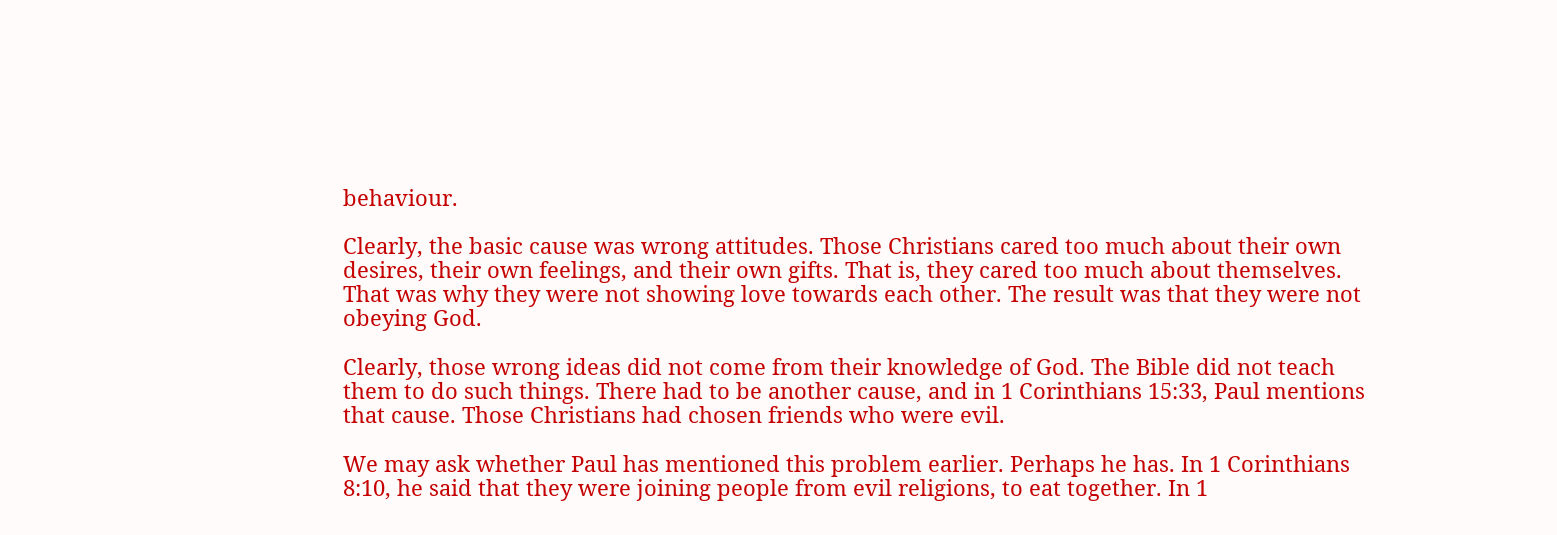behaviour.

Clearly, the basic cause was wrong attitudes. Those Christians cared too much about their own desires, their own feelings, and their own gifts. That is, they cared too much about themselves. That was why they were not showing love towards each other. The result was that they were not obeying God.

Clearly, those wrong ideas did not come from their knowledge of God. The Bible did not teach them to do such things. There had to be another cause, and in 1 Corinthians 15:33, Paul mentions that cause. Those Christians had chosen friends who were evil.

We may ask whether Paul has mentioned this problem earlier. Perhaps he has. In 1 Corinthians 8:10, he said that they were joining people from evil religions, to eat together. In 1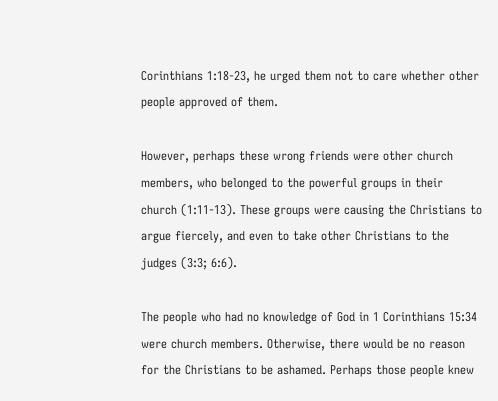Corinthians 1:18-23, he urged them not to care whether other people approved of them.

However, perhaps these wrong friends were other church members, who belonged to the powerful groups in their church (1:11-13). These groups were causing the Christians to argue fiercely, and even to take other Christians to the judges (3:3; 6:6).

The people who had no knowledge of God in 1 Corinthians 15:34 were church members. Otherwise, there would be no reason for the Christians to be ashamed. Perhaps those people knew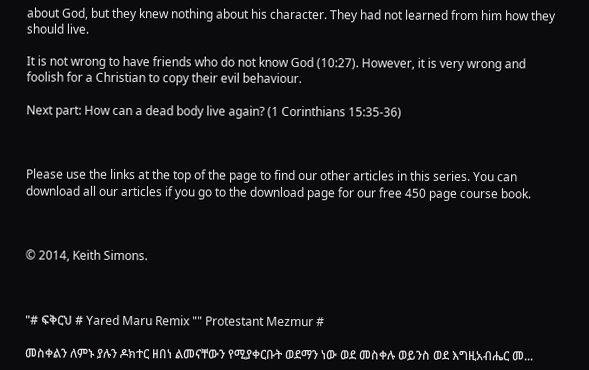about God, but they knew nothing about his character. They had not learned from him how they should live.

It is not wrong to have friends who do not know God (10:27). However, it is very wrong and foolish for a Christian to copy their evil behaviour.

Next part: How can a dead body live again? (1 Corinthians 15:35-36)



Please use the links at the top of the page to find our other articles in this series. You can download all our articles if you go to the download page for our free 450 page course book.



© 2014, Keith Simons.



"# ፍቅርህ # Yared Maru Remix "" Protestant Mezmur #

መስቀልን ለምኑ ያሉን ዶክተር ዘበነ ልመናቸውን የሚያቀርቡት ወደማን ነው ወደ መስቀሉ ወይንስ ወደ እግዚአብሔር መ...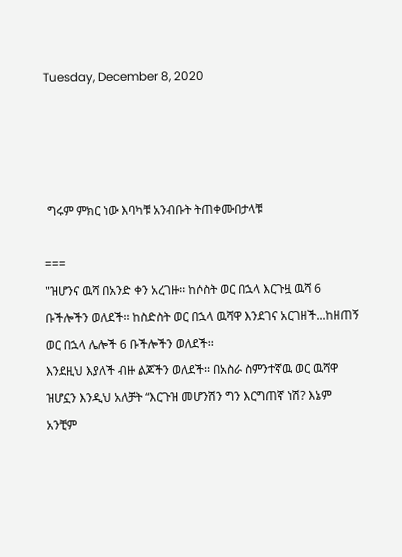Tuesday, December 8, 2020




 ግሩም ምክር ነው እባካቹ አንብቡት ትጠቀሙበታላቹ

===
"ዝሆንና ዉሻ በአንድ ቀን አረገዙ፡፡ ከሶስት ወር በኋላ እርጉዟ ዉሻ 6 ቡችሎችን ወለደች፡፡ ከስድስት ወር በኋላ ዉሻዋ እንደገና አርገዘች...ከዘጠኝ ወር በኋላ ሌሎች 6 ቡችሎችን ወለደች፡፡
እንደዚህ እያለች ብዙ ልጆችን ወለደች፡፡ በአስራ ስምንተኛዉ ወር ዉሻዋ ዝሆኗን እንዲህ አለቻት “እርጉዝ መሆንሽን ግን እርግጠኛ ነሽ? እኔም አንቺም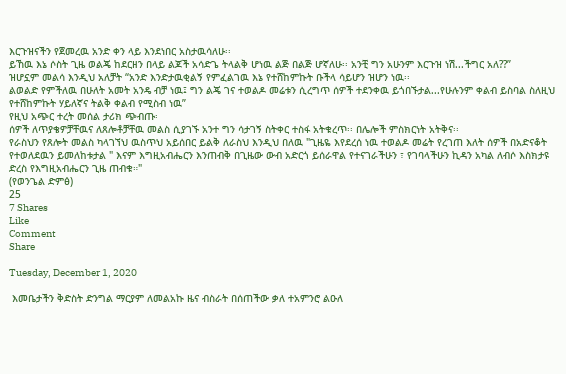እርጉዝናችን የጀመረዉ አንድ ቀን ላይ እንደነበር አስታዉሳለሁ፡፡
ይኸዉ እኔ ሶስት ጊዜ ወልጄ ከደርዘን በላይ ልጆች አሳድጌ ትላልቅ ሆነዉ ልጅ በልጅ ሆኛለሁ፡፡ አንቺ ግን አሁንም እርጉዝ ነሽ...ችግር አለ??”
ዝሆኗም መልሳ እንዲህ አለቻት “አንድ እንድታዉቂልኝ የምፈልገዉ እኔ የተሸከምኩት ቡችላ ሳይሆን ዝሆን ነዉ፡፡
ልወልድ የምችለዉ በሁለት አመት አንዴ ብቻ ነዉ፤ ግን ልጄ ገና ተወልዶ መሬቱን ሲረግጥ ሰዎች ተደንቀዉ ይጎበኙታል...የሁሉንም ቀልብ ይስባል ስለዚህ የተሸከምኩት ሃይለኛና ትልቅ ቀልብ የሚስብ ነዉ”
የዚህ አጭር ተረት መሰል ታሪክ ጭብጡ፡
ሰዎች ለጥያቄዎቻቸዉና ለጸሎቶቻቸዉ መልስ ሲያገኙ አንተ ግን ሳታገኝ ስትቀር ተስፋ አትቁረጥ፡፡ በሌሎች ምስክርነት አትቅና፡፡
የራስህን የጸሎት መልስ ካላገኘህ ዉስጥህ አይሰበር ይልቅ ለራስህ እንዲህ በለዉ "ጊዜዬ እየደረሰ ነዉ ተወልዶ መሬት የረገጠ እለት ሰዎች በአድናቆት የተወለደዉን ይመለከቱታል " እናም እግዚአብሔርን እንጠብቅ በጊዜው ውብ አድርጎ ይሰራዋል የተናገራችሁን ፣ የገባላችሁን ኪዳን አካል ለብሶ እስክታዩ ድረስ የእግዚአብሔርን ጊዜ ጠብቁ።"
(የወንጌል ድምፅ)
25
7 Shares
Like
Comment
Share

Tuesday, December 1, 2020

 እመቤታችን ቅድስት ድንግል ማርያም ለመልአኩ ዜና ብስራት በሰጠችው ቃለ ተአምንሮ ልዑለ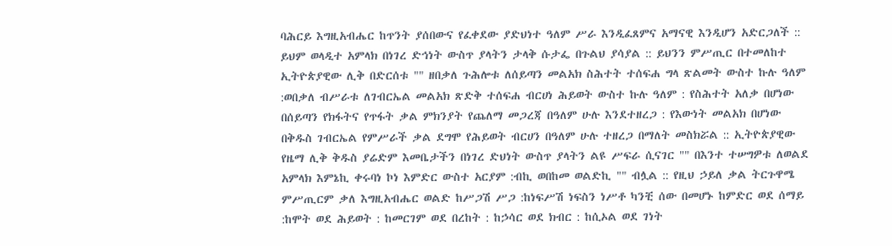ባሕርይ እግዚአብሔር ከጥንት ያሰበውና የፈቀደው ያድህነተ ዓለም ሥራ እንዲፈጸምና አማናዊ እንዲሆን አድርጋለች :: ይህም ወላዲተ አምላክ በነገረ ድኅነት ውስጥ ያላትን ታላቅ ሱታፌ በጉልህ ያሳያል :: ይህንን ምሥጢር በተመለከተ ኢትዮጵያዊው ሊቅ በድርሰቱ "" ዘበቃለ ጉሕሎቱ ለሰይጣን መልአክ ስሕተት ተሰፍሐ ግላ ጽልመት ውስተ ኩሉ ዓለም :ወበቃለ ብሥራቱ ለገብርኤል መልአክ ጽድቅ ተሰፍሐ ብርሀነ ሕይወት ውስተ ኩሉ ዓለም : የስሕተት አለቃ በሆነው በሰይጣን የክፋትና የጥፋት ቃል ምክንያት የጨለማ መጋረጃ በዓለም ሁሉ እንደተዘረጋ : የእውነት መልአክ በሆነው በቅዱስ ገብርኤል የምሥራች ቃል ደግሞ የሕይወት ብርሀን በዓለም ሁሉ ተዘረጋ በማለት መስክሯል :: ኢትዮጵያዊው የዜማ ሊቅ ቅዱስ ያሬድም እመቤታችን በነገረ ድህነት ውስጥ ያላትን ልዩ ሥፍራ ሲናገር "" በእንተ ተሠግዎቱ ለወልደ አምላክ እምኔኪ ቀሩባነ ኮነ እምድር ውስተ አርያም :ብኪ ወበከመ ወልድኪ "" ብሏል :: የዚህ ኃይለ ቃል ትርጉዋሜ ምሥጢርም ቃለ እግዚአብሔር ወልድ ከሥጋሽ ሥጋ :ከነፍሥሽ ነፍስን ነሥቶ ካንቺ ሰው በመሆኑ ከምድር ወደ ሰማይ :ከሞት ወደ ሕይወት : ከመርገም ወደ በረከት : ከኃሳር ወደ ክብር : ከሲኦል ወደ ገነት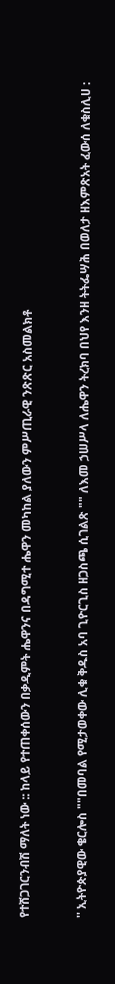የተሸጋገርንብሽ ማለት ነው :: ከላይ የተጠቀሰውን በቃዲምት ሔዋንና በዳግሚተ ሔዋን መካከል ያለውን ምሥጢራዊ ንጽጽር አስመልክቶ


'' ኢትዮጵያዊው ቄርሎስ ""በመባል የሚታወቀው ሊቁ ቅዱስ አባ ጊዮርጊስ ዘጋስጫ ሲገልጽ "" ለእመ ኃሠሥላ ለሔዋን ትረክባ በህየ እንዘ ትትፌሣሕ በወለታ ዘእምጽአት ፈውሰ ለቁስሊሀ :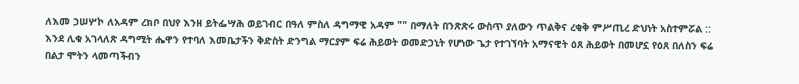ለእመ ኃሠሦኮ ለአዳም ረክቦ በህየ እንዘ ይትፌሣሕ ወይገብር በዓለ ምስለ ዳግማዊ አዳም "" በማለት በንጽጽሩ ውስጥ ያለውን ጥልቅና ረቂቅ ምሥጢረ ድህነት አስተምሯል :: እንደ ሊቁ አገላለጽ ዳግሚት ሔዋን የተባለ እመቤታችን ቅድስት ድንግል ማርያም ፍሬ ሕይወት ወመድኃኒት የሆነው ጌታ የተገኘባት አማናዊት ዕጸ ሕይወት በመሆኗ የዕጸ በለስን ፍሬ በልታ ሞትን ላመጣችብን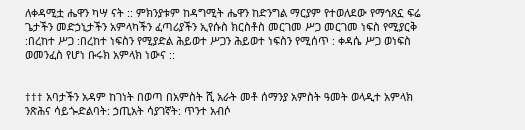ለቀዳሚቷ ሔዋን ካሣ ናት :: ምክንያቱም ከዳግሚት ሔዋን ከድንግል ማርያም የተወለደው የማኅጸኗ ፍሬ ጌታችን መድኃኒታችን አምላካችን ፈጣሪያችን ኢየሱስ ክርስቶስ መርገመ ሥጋ መርገመ ነፍስ የሚያርቅ :በረከተ ሥጋ :በረከተ ነፍስን የሚያድል ሕይወተ ሥጋን ሕይወተ ነፍስን የሚሰጥ : ቀዳሴ ሥጋ ወነፍስ ወመንፈስ የሆነ ቡሩክ አምላክ ነውና ::


††† አባታችን አዳም ከገነት በወጣ በአምስት ሺ አራት መቶ ሰማንያ አምስት ዓመት ወላዲተ አምላክ ንጽሕና ሳይጐድልባት: ኃጢአት ሳያገኛት: ጥንተ አብሶ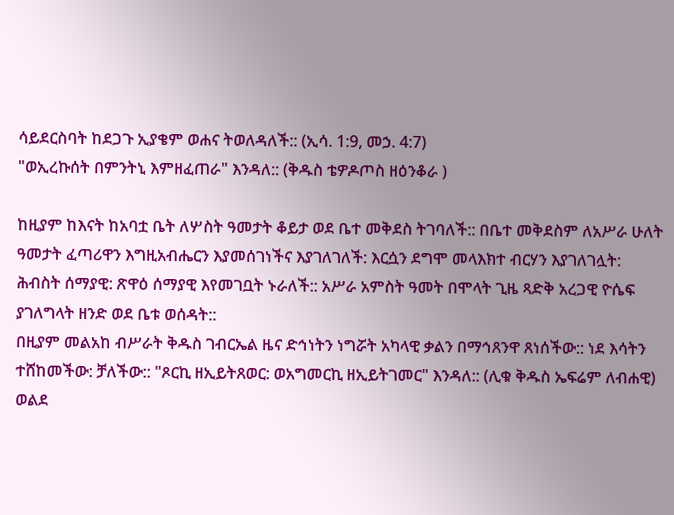ሳይደርስባት ከደጋጉ ኢያቄም ወሐና ትወለዳለች:: (ኢሳ. 1:9, መኃ. 4:7)
"ወኢረኩሰት በምንትኒ እምዘፈጠራ" እንዳለ:: (ቅዱስ ቴዎዶጦስ ዘዕንቆራ )

ከዚያም ከእናት ከአባቷ ቤት ለሦስት ዓመታት ቆይታ ወደ ቤተ መቅደስ ትገባለች:: በቤተ መቅደስም ለአሥራ ሁለት ዓመታት ፈጣሪዋን እግዚአብሔርን እያመሰገነችና እያገለገለች: እርሷን ደግሞ መላእክተ ብርሃን እያገለገሏት: ሕብስት ሰማያዊ: ጽዋዕ ሰማያዊ እየመገቧት ኑራለች:: አሥራ አምስት ዓመት በሞላት ጊዜ ጻድቅ አረጋዊ ዮሴፍ ያገለግላት ዘንድ ወደ ቤቱ ወሰዳት::
በዚያም መልአከ ብሥራት ቅዱስ ገብርኤል ዜና ድኅነትን ነግሯት አካላዊ ቃልን በማኅጸንዋ ጸነሰችው:: ነደ እሳትን ተሸከመችው: ቻለችው:: "ጾርኪ ዘኢይትጸወር: ወአግመርኪ ዘኢይትገመር" እንዳለ:: (ሊቁ ቅዱስ ኤፍሬም ለብሐዊ)
ወልደ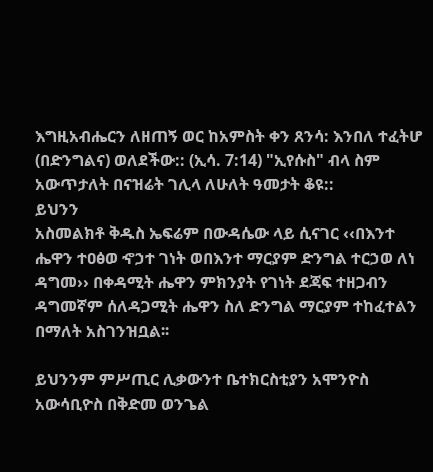እግዚአብሔርን ለዘጠኝ ወር ከአምስት ቀን ጸንሳ: እንበለ ተፈትሆ (በድንግልና) ወለደችው:: (ኢሳ. 7:14) "ኢየሱስ" ብላ ስም አውጥታለት በናዝሬት ገሊላ ለሁለት ዓመታት ቆዩ::
ይህንን
አስመልክቶ ቅዱስ ኤፍሬም በውዳሴው ላይ ሲናገር ‹‹በእንተ
ሔዋን ተዐፅወ ኆኃተ ገነት ወበእንተ ማርያም ድንግል ተርኃወ ለነ
ዳግመ›› በቀዳሚት ሔዋን ምክንያት የገነት ደጃፍ ተዘጋብን
ዳግመኛም ሰለዳጋሚት ሔዋን ስለ ድንግል ማርያም ተከፈተልን
በማለት አስገንዝቧል፡፡

ይህንንም ምሥጢር ሊቃውንተ ቤተክርስቲያን አሞንዮስ
አውሳቢዮስ በቅድመ ወንጌል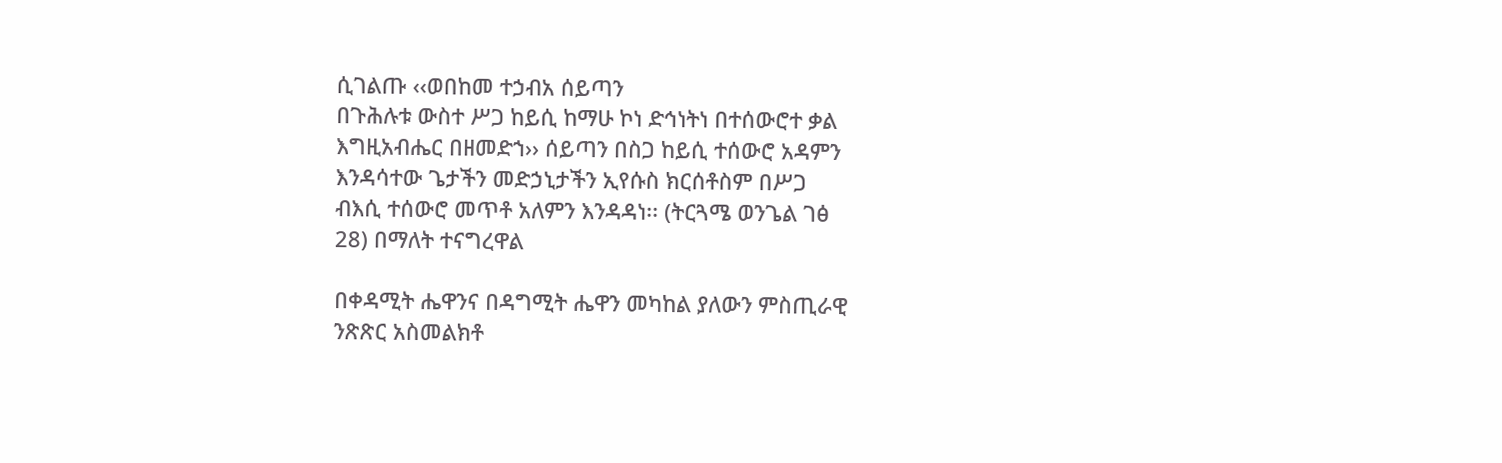ሲገልጡ ‹‹ወበከመ ተኃብአ ሰይጣን
በጉሕሉቱ ውስተ ሥጋ ከይሲ ከማሁ ኮነ ድኅነትነ በተሰውሮተ ቃል
እግዚአብሔር በዘመድኀ›› ሰይጣን በስጋ ከይሲ ተሰውሮ አዳምን
እንዳሳተው ጌታችን መድኃኒታችን ኢየሱስ ክርሰቶስም በሥጋ
ብእሲ ተሰውሮ መጥቶ አለምን እንዳዳነ፡፡ (ትርጓሜ ወንጌል ገፅ
28) በማለት ተናግረዋል

በቀዳሚት ሔዋንና በዳግሚት ሔዋን መካከል ያለውን ምስጢራዊ
ንጽጽር አስመልክቶ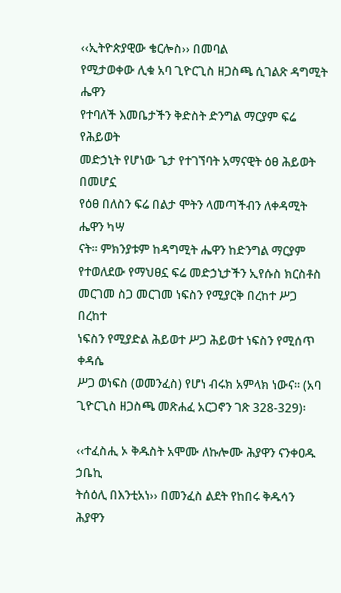‹‹ኢትዮጵያዊው ቄርሎስ›› በመባል
የሚታወቀው ሊቁ አባ ጊዮርጊስ ዘጋስጫ ሲገልጽ ዳግሚት ሔዋን
የተባለች እመቤታችን ቅድስት ድንግል ማርያም ፍሬ የሕይወት
መድኃኒት የሆነው ጌታ የተገኘባት አማናዊት ዕፀ ሕይወት በመሆኗ
የዕፀ በለስን ፍሬ በልታ ሞትን ላመጣችብን ለቀዳሚት ሔዋን ካሣ
ናት፡፡ ምክንያቱም ከዳግሚት ሔዋን ከድንግል ማርያም
የተወለደው የማህፀኗ ፍሬ መድኃኒታችን ኢየሱስ ክርስቶስ
መርገመ ስጋ መርገመ ነፍስን የሚያርቅ በረከተ ሥጋ በረከተ
ነፍስን የሚያድል ሕይወተ ሥጋ ሕይወተ ነፍስን የሚሰጥ ቀዳሴ
ሥጋ ወነፍስ (ወመንፈስ) የሆነ ብሩክ አምላክ ነውና፡፡ (አባ
ጊዮርጊስ ዘጋስጫ መጽሐፈ አርጋኖን ገጽ 328-329)፡

‹‹ተፈስሒ ኦ ቅዱስት አሞሙ ለኩሎሙ ሕያዋን ናንቀዐዱ ኃቤኪ
ትሰዕሊ በእንቲአነ›› በመንፈስ ልደት የከበሩ ቅዱሳን ሕያዋን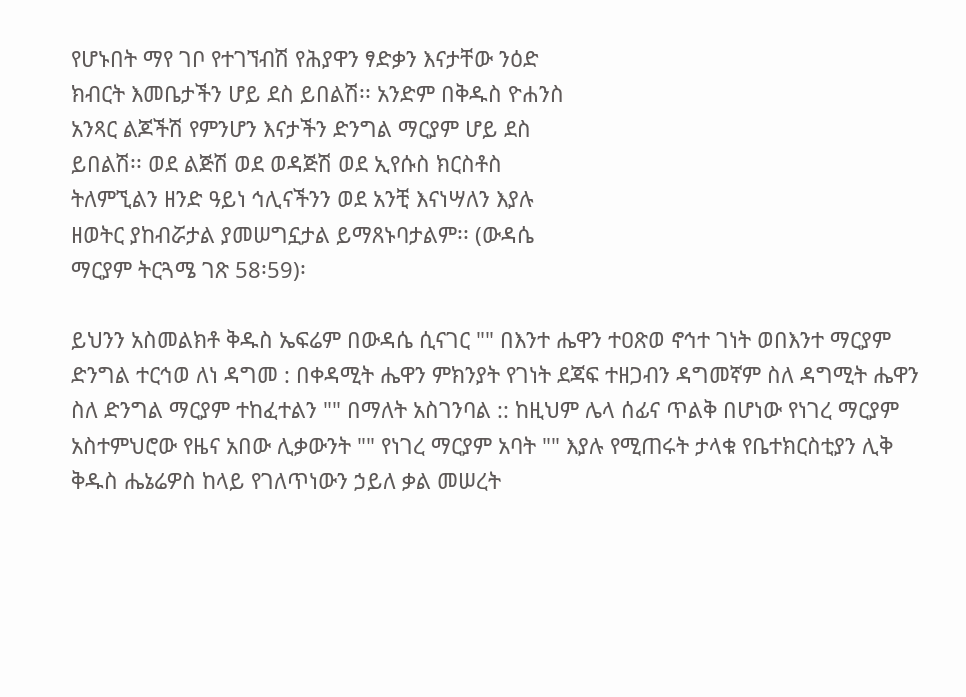የሆኑበት ማየ ገቦ የተገኘብሽ የሕያዋን ፃድቃን እናታቸው ንዕድ
ክብርት እመቤታችን ሆይ ደስ ይበልሽ፡፡ አንድም በቅዱስ ዮሐንስ
አንጻር ልጆችሽ የምንሆን እናታችን ድንግል ማርያም ሆይ ደስ
ይበልሽ፡፡ ወደ ልጅሽ ወደ ወዳጅሽ ወደ ኢየሱስ ክርስቶስ
ትለምኚልን ዘንድ ዓይነ ኅሊናችንን ወደ አንቺ እናነሣለን እያሉ
ዘወትር ያከብሯታል ያመሠግኗታል ይማጸኑባታልም፡፡ (ውዳሴ
ማርያም ትርጓሜ ገጽ 58፡59)፡

ይህንን አስመልክቶ ቅዱስ ኤፍሬም በውዳሴ ሲናገር "" በእንተ ሔዋን ተዐጽወ ኖኅተ ገነት ወበእንተ ማርያም ድንግል ተርኅወ ለነ ዳግመ : በቀዳሚት ሔዋን ምክንያት የገነት ደጃፍ ተዘጋብን ዳግመኛም ስለ ዳግሚት ሔዋን ስለ ድንግል ማርያም ተከፈተልን "" በማለት አስገንባል :: ከዚህም ሌላ ሰፊና ጥልቅ በሆነው የነገረ ማርያም አስተምህሮው የዜና አበው ሊቃውንት "" የነገረ ማርያም አባት "" እያሉ የሚጠሩት ታላቁ የቤተክርስቲያን ሊቅ ቅዱስ ሔኔሬዎስ ከላይ የገለጥነውን ኃይለ ቃል መሠረት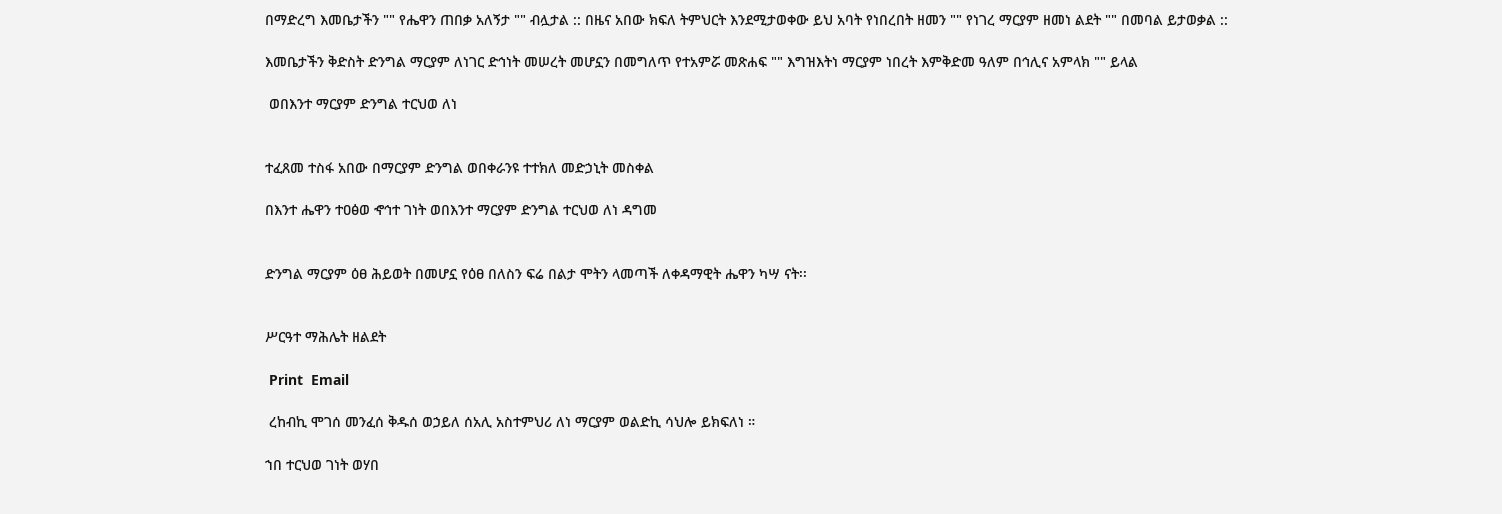በማድረግ እመቤታችን "" የሔዋን ጠበቃ አለኝታ "" ብሏታል :: በዜና አበው ክፍለ ትምህርት እንደሚታወቀው ይህ አባት የነበረበት ዘመን "" የነገረ ማርያም ዘመነ ልደት "" በመባል ይታወቃል ::

እመቤታችን ቅድስት ድንግል ማርያም ለነገር ድኅነት መሠረት መሆኗን በመግለጥ የተአምሯ መጽሐፍ "" እግዝእትነ ማርያም ነበረት እምቅድመ ዓለም በኅሊና አምላክ "" ይላል

 ወበእንተ ማርያም ድንግል ተርህወ ለነ


ተፈጸመ ተስፋ አበው በማርያም ድንግል ወበቀራንዩ ተተክለ መድኃኒት መስቀል

በእንተ ሔዋን ተዐፅወ ኆኅተ ገነት ወበእንተ ማርያም ድንግል ተርህወ ለነ ዳግመ


ድንግል ማርያም ዕፀ ሕይወት በመሆኗ የዕፀ በለስን ፍሬ በልታ ሞትን ላመጣች ለቀዳማዊት ሔዋን ካሣ ናት፡፡


ሥርዓተ ማሕሌት ዘልደት

 Print  Email

 ረከብኪ ሞገሰ መንፈሰ ቅዱሰ ወኃይለ ሰአሊ አስተምህሪ ለነ ማርያም ወልድኪ ሳህሎ ይክፍለነ ።

ኀበ ተርህወ ገነት ወሃበ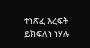ተነጽፈ እረፍት ይክፍለነ ነሃሉ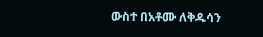ውስተ በአቶሙ ለቅዱሳን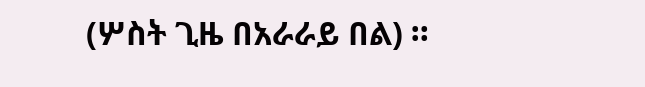(ሦስት ጊዜ በአራራይ በል) ።